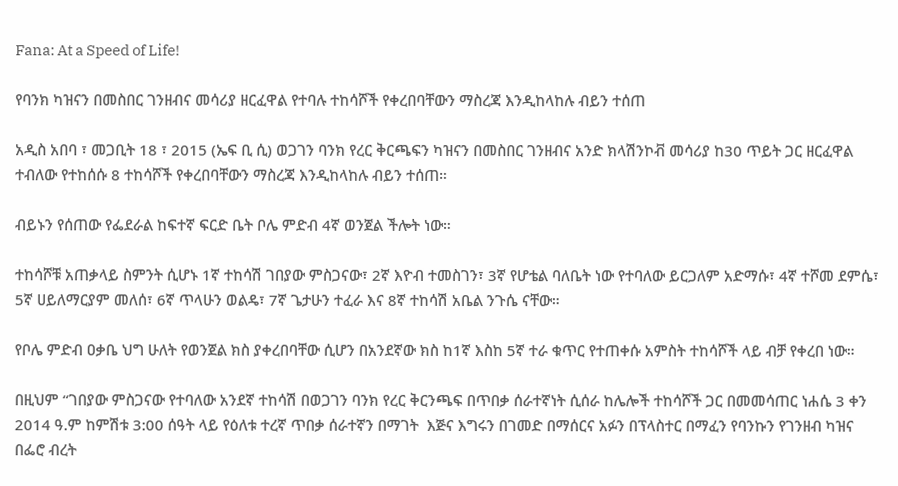Fana: At a Speed of Life!

የባንክ ካዝናን በመስበር ገንዘብና መሳሪያ ዘርፈዋል የተባሉ ተከሳሾች የቀረበባቸውን ማስረጃ እንዲከላከሉ ብይን ተሰጠ

አዲስ አበባ ፣ መጋቢት 18 ፣ 2015 (ኤፍ ቢ ሲ) ወጋገን ባንክ የረር ቅርጫፍን ካዝናን በመስበር ገንዘብና አንድ ክላሽንኮቭ መሳሪያ ከ30 ጥይት ጋር ዘርፈዋል ተብለው የተከሰሱ 8 ተከሳሾች የቀረበባቸውን ማስረጃ እንዲከላከሉ ብይን ተሰጠ።

ብይኑን የሰጠው የፌደራል ከፍተኛ ፍርድ ቤት ቦሌ ምድብ 4ኛ ወንጀል ችሎት ነው።

ተከሳሾቹ አጠቃላይ ስምንት ሲሆኑ 1ኛ ተከሳሽ ገበያው ምስጋናው፣ 2ኛ እዮብ ተመስገን፣ 3ኛ የሆቴል ባለቤት ነው የተባለው ይርጋለም አድማሱ፣ 4ኛ ተሾመ ደምሴ፣ 5ኛ ሀይለማርያም መለሰ፣ 6ኛ ጥላሁን ወልዴ፣ 7ኛ ጌታሁን ተፈራ እና 8ኛ ተከሳሽ አቤል ንጉሴ ናቸው።

የቦሌ ምድብ ዐቃቤ ህግ ሁለት የወንጀል ክስ ያቀረበባቸው ሲሆን በአንደኛው ክስ ከ1ኛ እስከ 5ኛ ተራ ቁጥር የተጠቀሱ አምስት ተከሳሾች ላይ ብቻ የቀረበ ነው።

በዚህም “ገበያው ምስጋናው የተባለው አንደኛ ተከሳሽ በወጋገን ባንክ የረር ቅርንጫፍ በጥበቃ ሰራተኛነት ሲሰራ ከሌሎች ተከሳሾች ጋር በመመሳጠር ነሐሴ 3 ቀን 2014 ዓ.ም ከምሽቱ 3:00 ሰዓት ላይ የዕለቱ ተረኛ ጥበቃ ሰራተኛን በማገት  እጅና እግሩን በገመድ በማሰርና አፉን በፕላስተር በማፈን የባንኩን የገንዘብ ካዝና በፌሮ ብረት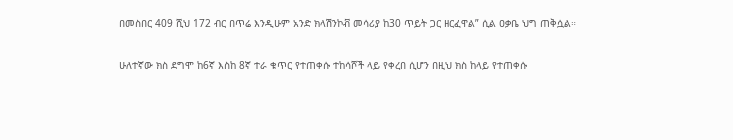በመስበር 409 ሺህ 172 ብር በጥሬ እንዲሁም አንድ ክላሽንኮቭ መሳሪያ ከ30 ጥይት ጋር ዘርፈዋል” ሲል ዐቃቤ ህግ ጠቅሷል።

ሁለተኛው ክስ ደግሞ ከ6ኛ እስከ 8ኛ ተራ ቁጥር የተጠቀሱ ተከሳሾች ላይ የቀረበ ሲሆን በዚህ ክስ ከላይ የተጠቀሱ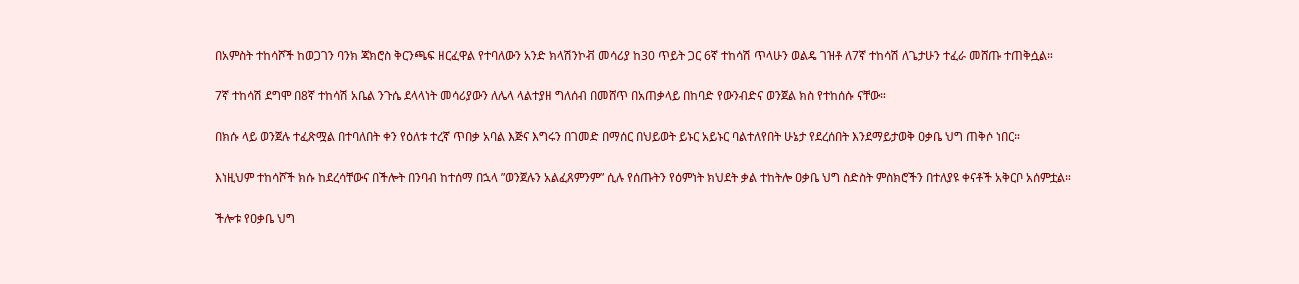በአምስት ተከሳሾች ከወጋገን ባንክ ጃክሮስ ቅርንጫፍ ዘርፈዋል የተባለውን አንድ ክላሽንኮቭ መሳሪያ ከ30 ጥይት ጋር 6ኛ ተከሳሽ ጥላሁን ወልዴ ገዝቶ ለ7ኛ ተከሳሽ ለጌታሁን ተፈራ መሸጡ ተጠቅሷል።

7ኛ ተከሳሽ ደግሞ በ8ኛ ተከሳሽ አቤል ንጉሴ ደላላነት መሳሪያውን ለሌላ ላልተያዘ ግለሰብ በመሸጥ በአጠቃላይ በከባድ የውንብድና ወንጀል ክስ የተከሰሱ ናቸው።

በክሱ ላይ ወንጀሉ ተፈጽሟል በተባለበት ቀን የዕለቱ ተረኛ ጥበቃ አባል እጅና እግሩን በገመድ በማሰር በህይወት ይኑር አይኑር ባልተለየበት ሁኔታ የደረሰበት እንደማይታወቅ ዐቃቤ ህግ ጠቅሶ ነበር።

እነዚህም ተከሳሾች ክሱ ከደረሳቸውና በችሎት በንባብ ከተሰማ በኋላ ”ወንጀሉን አልፈጸምንም” ሲሉ የሰጡትን የዕምነት ክህደት ቃል ተከትሎ ዐቃቤ ህግ ስድስት ምስክሮችን በተለያዩ ቀናቶች አቅርቦ አሰምቷል።

ችሎቱ የዐቃቤ ህግ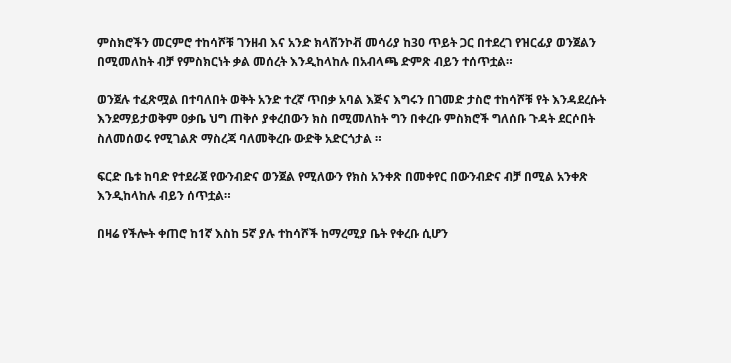ምስክሮችን መርምሮ ተከሳሾቹ ገንዘብ እና አንድ ክላሽንኮቭ መሳሪያ ከ30 ጥይት ጋር በተደረገ የዝርፊያ ወንጀልን በሚመለከት ብቻ የምስክርነት ቃል መሰረት እንዲከላከሉ በአብላጫ ድምጽ ብይን ተሰጥቷል።

ወንጀሉ ተፈጽሟል በተባለበት ወቅት አንድ ተረኛ ጥበቃ አባል እጅና እግሩን በገመድ ታስሮ ተከሳሾቹ የት እንዳደረሱት እንደማይታወቅም ዐቃቤ ህግ ጠቅሶ ያቀረበውን ክስ በሚመለከት ግን በቀረቡ ምስክሮች ግለሰቡ ጉዳት ደርሶበት ስለመሰወሩ የሚገልጽ ማስረጃ ባለመቅረቡ ውድቅ አድርጎታል ።

ፍርድ ቤቱ ከባድ የተደራጀ የውንብድና ወንጀል የሚለውን የክስ አንቀጽ በመቀየር በውንብድና ብቻ በሚል አንቀጽ እንዲከላከሉ ብይን ሰጥቷል።

በዛሬ የችሎት ቀጠሮ ከ1ኛ እስከ 5ኛ ያሉ ተከሳሾች ከማረሚያ ቤት የቀረቡ ሲሆን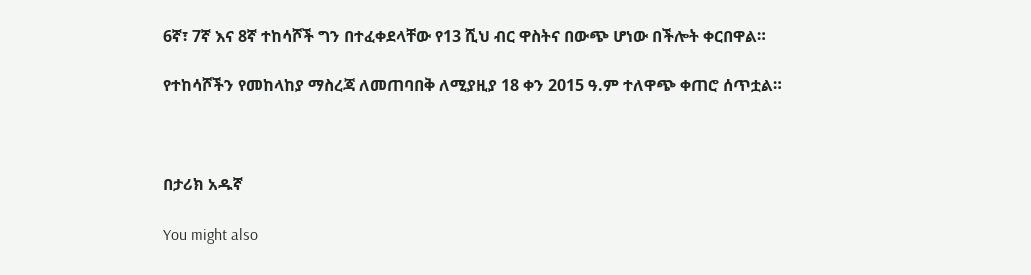6ኛ፣ 7ኛ እና 8ኛ ተከሳሾች ግን በተፈቀደላቸው የ13 ሺህ ብር ዋስትና በውጭ ሆነው በችሎት ቀርበዋል።

የተከሳሾችን የመከላከያ ማስረጃ ለመጠባበቅ ለሚያዚያ 18 ቀን 2015 ዓ.ም ተለዋጭ ቀጠሮ ሰጥቷል።



በታሪክ አዱኛ

You might also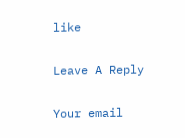like

Leave A Reply

Your email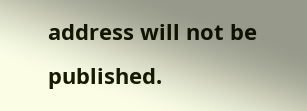address will not be published.